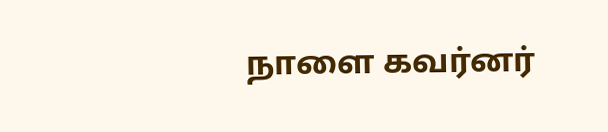நாளை கவர்னர்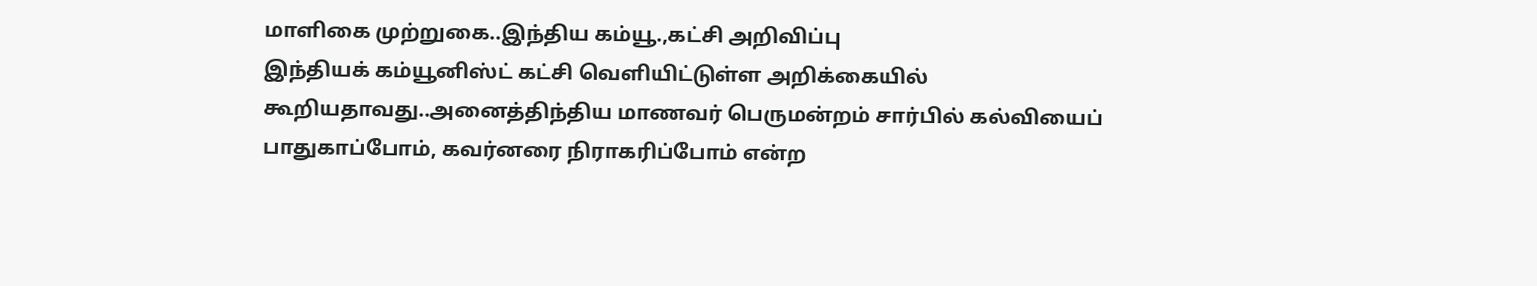மாளிகை முற்றுகை..இந்திய கம்யூ.,கட்சி அறிவிப்பு
இந்தியக் கம்யூனிஸ்ட் கட்சி வெளியிட்டுள்ள அறிக்கையில் கூறியதாவது..அனைத்திந்திய மாணவர் பெருமன்றம் சார்பில் கல்வியைப் பாதுகாப்போம், கவர்னரை நிராகரிப்போம் என்ற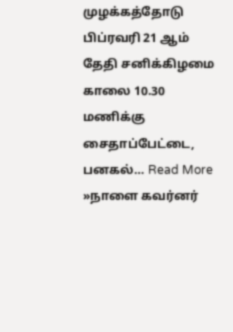முழக்கத்தோடு பிப்ரவரி 21 ஆம் தேதி சனிக்கிழமை காலை 10.30 மணிக்கு சைதாப்பேட்டை, பனகல்… Read More »நாளை கவர்னர்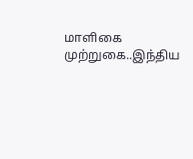மாளிகை முற்றுகை..இந்திய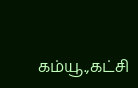கம்யூ.,கட்சி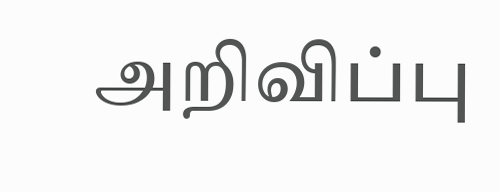அறிவிப்பு